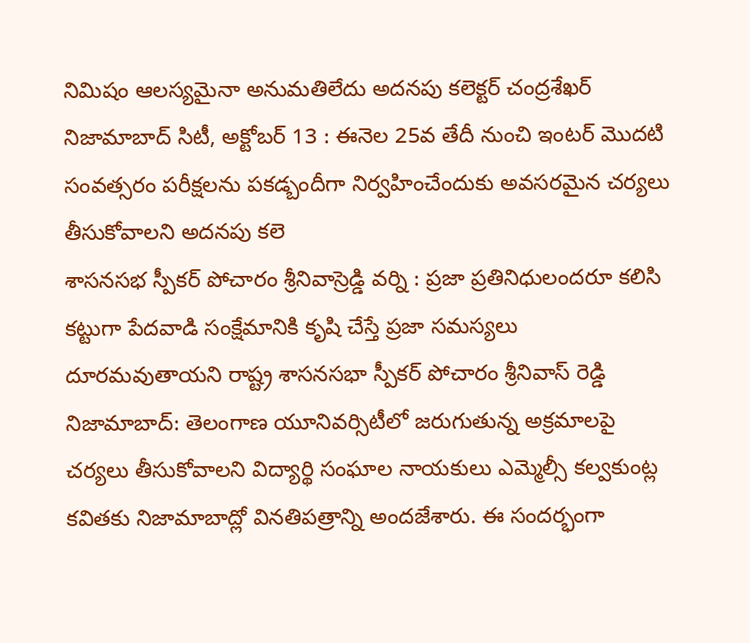నిమిషం ఆలస్యమైనా అనుమతిలేదు అదనపు కలెక్టర్ చంద్రశేఖర్ నిజామాబాద్ సిటీ, అక్టోబర్ 13 : ఈనెల 25వ తేదీ నుంచి ఇంటర్ మొదటి సంవత్సరం పరీక్షలను పకడ్బందీగా నిర్వహించేందుకు అవసరమైన చర్యలు తీసుకోవాలని అదనపు కలె
శాసనసభ స్పీకర్ పోచారం శ్రీనివాస్రెడ్డి వర్ని : ప్రజా ప్రతినిధులందరూ కలిసి కట్టుగా పేదవాడి సంక్షేమానికి కృషి చేస్తే ప్రజా సమస్యలు దూరమవుతాయని రాష్ట్ర శాసనసభా స్పీకర్ పోచారం శ్రీనివాస్ రెడ్డి
నిజామాబాద్: తెలంగాణ యూనివర్సిటీలో జరుగుతున్న అక్రమాలపై చర్యలు తీసుకోవాలని విద్యార్థి సంఘాల నాయకులు ఎమ్మెల్సీ కల్వకుంట్ల కవితకు నిజామాబాద్లో వినతిపత్రాన్ని అందజేశారు. ఈ సందర్భంగా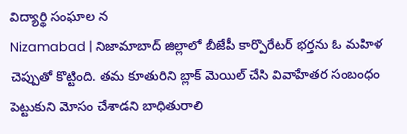విద్యార్థి సంఘాల న
Nizamabad | నిజామాబాద్ జిల్లాలో బీజేపీ కార్పొరేటర్ భర్తను ఓ మహిళ చెప్పుతో కొట్టింది. తమ కూతురిని బ్లాక్ మెయిల్ చేసి వివాహేతర సంబంధం పెట్టుకుని మోసం చేశాడని బాధితురాలి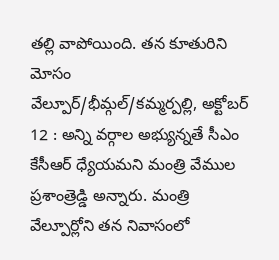తల్లి వాపోయింది. తన కూతురిని మోసం
వేల్పూర్/భీమ్గల్/కమ్మర్పల్లి, అక్టోబర్ 12 : అన్ని వర్గాల అభ్యున్నతే సీఎం కేసీఆర్ ధ్యేయమని మంత్రి వేముల ప్రశాంత్రెడ్డి అన్నారు. మంత్రి వేల్పూర్లోని తన నివాసంలో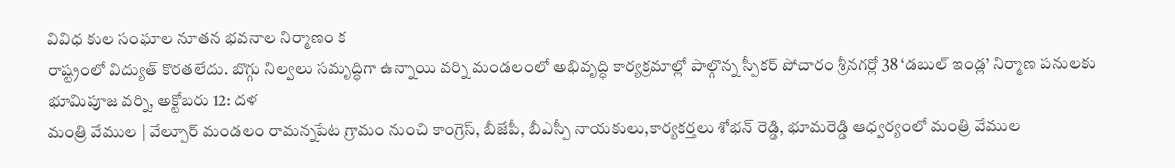వివిధ కుల సంఘాల నూతన భవనాల నిర్మాణం క
రాష్ట్రంలో విద్యుత్ కొరతలేదు. బొగ్గు నిల్వలు సమృద్ధిగా ఉన్నాయి వర్ని మండలంలో అభివృద్ధి కార్యక్రమాల్లో పాల్గొన్న స్పీకర్ పోచారం శ్రీనగర్లో 38 ‘డబుల్ ఇండ్ల’ నిర్మాణ పనులకు భూమిపూజ వర్ని, అక్టోబరు 12: దళ
మంత్రి వేముల | వేల్పూర్ మండలం రామన్నపేట గ్రామం నుంచి కాంగ్రెస్, బీజేపీ, బీఎస్పీ నాయకులు,కార్యకర్తలు శోభన్ రెడ్డి, భూమరెడ్డి ఆధ్వర్యంలో మంత్రి వేముల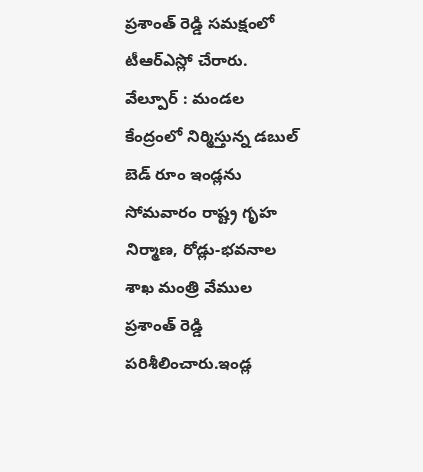ప్రశాంత్ రెడ్డి సమక్షంలో టీఆర్ఎస్లో చేరారు.
వేల్పూర్ : మండల కేంద్రంలో నిర్మిస్తున్న డబుల్ బెడ్ రూం ఇండ్లను సోమవారం రాష్ట్ర గృహ నిర్మాణ, రోడ్లు-భవనాల శాఖ మంత్రి వేముల ప్రశాంత్ రెడ్డి పరిశీలించారు.ఇండ్ల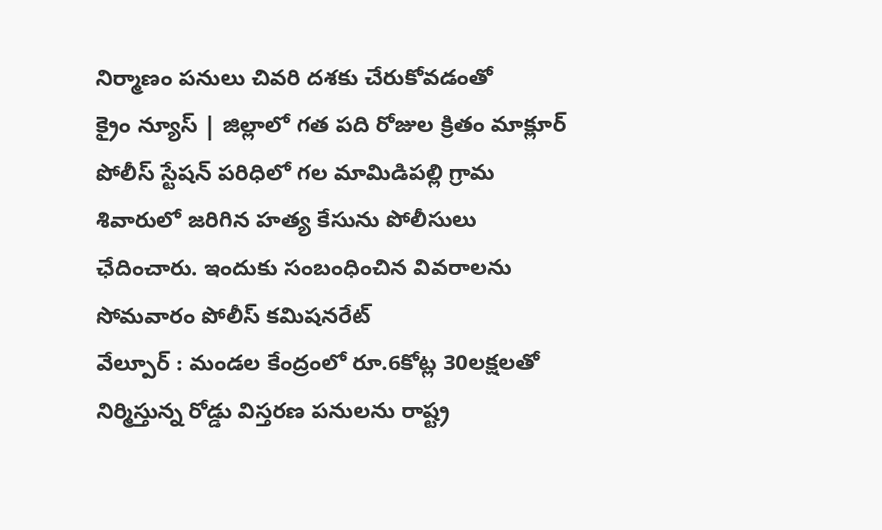నిర్మాణం పనులు చివరి దశకు చేరుకోవడంతో
క్రైం న్యూస్ | జిల్లాలో గత పది రోజుల క్రితం మాక్లూర్ పోలీస్ స్టేషన్ పరిధిలో గల మామిడిపల్లి గ్రామ శివారులో జరిగిన హత్య కేసును పోలీసులు ఛేదించారు. ఇందుకు సంబంధించిన వివరాలను సోమవారం పోలీస్ కమిషనరేట్
వేల్పూర్ : మండల కేంద్రంలో రూ.6కోట్ల 30లక్షలతో నిర్మిస్తున్న రోడ్డు విస్తరణ పనులను రాష్ట్ర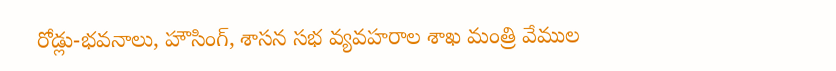రోడ్లు-భవనాలు, హౌసింగ్, శాసన సభ వ్యవహరాల శాఖ మంత్రి వేముల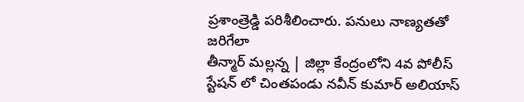ప్రశాంత్రెడ్డి పరిశీలించారు. పనులు నాణ్యతతో జరిగేలా
తీన్మార్ మల్లన్న | జిల్లా కేంద్రంలోని 4వ పోలీస్ స్టేషన్ లో చింతపండు నవీన్ కుమార్ అలియాస్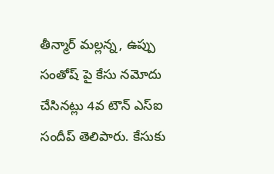తీన్మార్ మల్లన్న, ఉప్పు సంతోష్ పై కేసు నమోదు చేసినట్లు 4వ టౌన్ ఎస్ఐ సందీప్ తెలిపారు. కేసుకు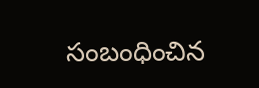సంబంధించిన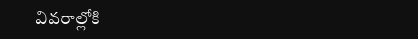వివరాల్లోకి